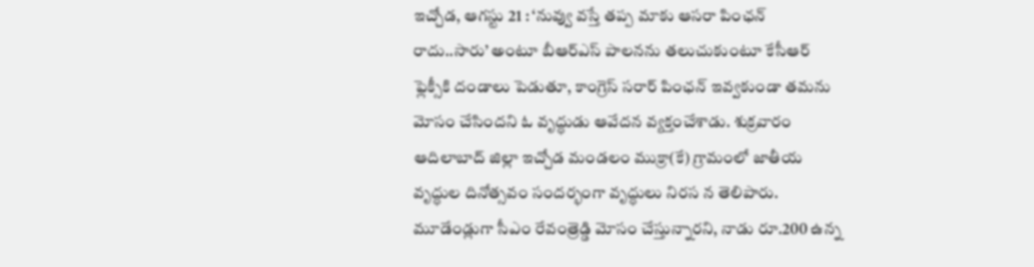ఇచ్చోడ, ఆగస్టు 21 : ‘నువ్వు వస్తే తప్ప మాకు ఆసరా పింఛన్ రాదు..సారు’ అంటూ బీఆర్ఎస్ పాలనను తలుచుకుంటూ కేసీఆర్ ఫ్లెక్సీకి దండాలు పెడుతూ, కాంగ్రెస్ సరార్ పింఛన్ ఇవ్వకుండా తమను మోసం చేసిందని ఓ వృద్ధుడు ఆవేదన వ్యక్తంచేశాడు. శుక్రవారం ఆదిలాబాద్ జిల్లా ఇచ్చోడ మండలం ముక్రా(కే) గ్రామంలో జాతీయ వృద్ధుల దినోత్సవం సందర్భంగా వృద్ధులు నిరస న తెలిపారు.
మూడేండ్లుగా సీఎం రేవంత్రెడ్డి మోసం చేస్తున్నారని, నాడు రూ.200 ఉన్న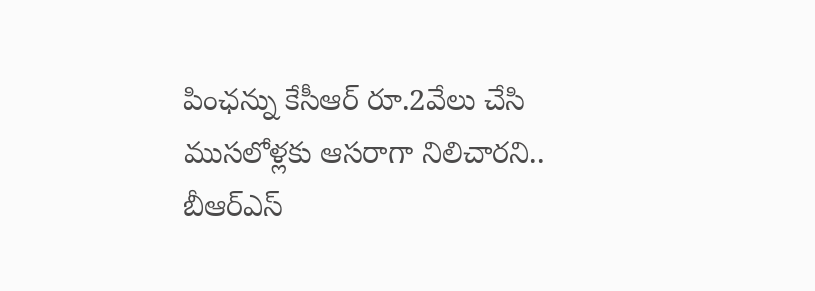పింఛన్ను కేసీఆర్ రూ.2వేలు చేసి ముసలోళ్లకు ఆసరాగా నిలిచారని.. బీఆర్ఎస్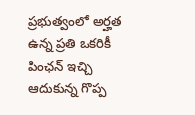ప్రభుత్వంలో అర్హత ఉన్న ప్రతి ఒకరికీ పింఛన్ ఇచ్చి ఆదుకున్న గొప్ప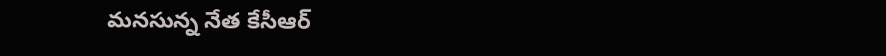మనసున్న నేత కేసీఆర్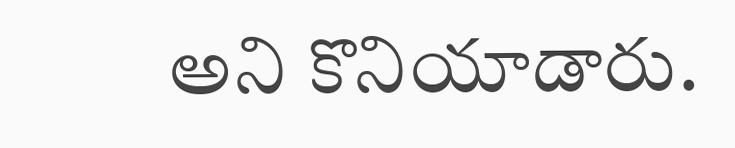అని కొనియాడారు.